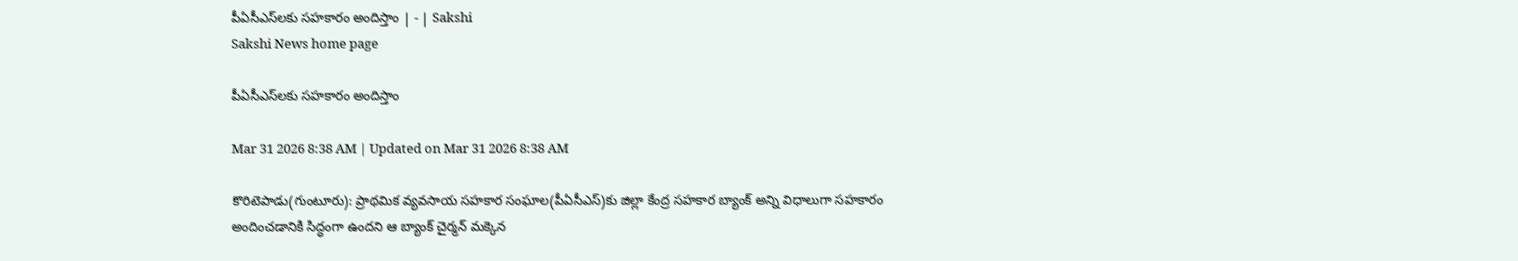పీఏసీఎస్‌లకు సహకారం అందిస్తాం | - | Sakshi
Sakshi News home page

పీఏసీఎస్‌లకు సహకారం అందిస్తాం

Mar 31 2026 8:38 AM | Updated on Mar 31 2026 8:38 AM

కొరిటెపాడు(గుంటూరు): ప్రాథమిక వ్యవసాయ సహకార సంఘాల(పీఏసీఎస్‌)కు జిల్లా కేంద్ర సహకార బ్యాంక్‌ అన్ని విధాలుగా సహకారం అందించడానికి సిద్ధంగా ఉందని ఆ బ్యాంక్‌ చైర్మన్‌ మక్కెన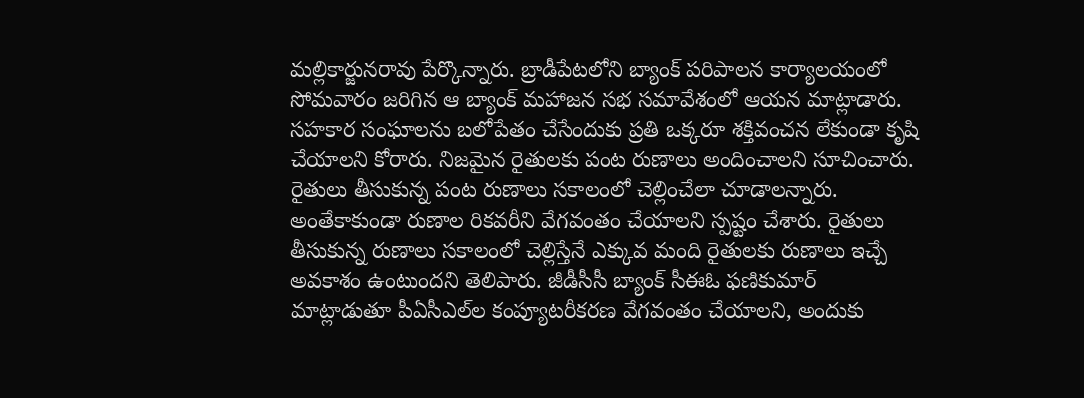మల్లికార్జునరావు పేర్కొన్నారు. బ్రాడీపేటలోని బ్యాంక్‌ పరిపాలన కార్యాలయంలో సోమవారం జరిగిన ఆ బ్యాంక్‌ మహాజన సభ సమావేశంలో ఆయన మాట్లాడారు. సహకార సంఘాలను బలోపేతం చేసేందుకు ప్రతి ఒక్కరూ శక్తివంచన లేకుండా కృషి చేయాలని కోరారు. నిజమైన రైతులకు పంట రుణాలు అందించాలని సూచించారు. రైతులు తీసుకున్న పంట రుణాలు సకాలంలో చెల్లించేలా చూడాలన్నారు. అంతేకాకుండా రుణాల రికవరీని వేగవంతం చేయాలని స్పష్టం చేశారు. రైతులు తీసుకున్న రుణాలు సకాలంలో చెల్లిస్తేనే ఎక్కువ మంది రైతులకు రుణాలు ఇచ్చే అవకాశం ఉంటుందని తెలిపారు. జీడీసీసీ బ్యాంక్‌ సీఈఓ ఫణికుమార్‌ మాట్లాడుతూ పీఏసీఎల్‌ల కంప్యూటరీకరణ వేగవంతం చేయాలని, అందుకు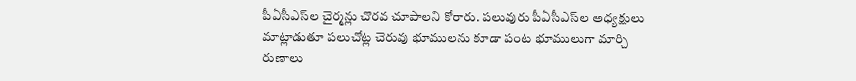పీఏసీఎస్‌ల చైర్మన్లు చొరవ చూపాలని కోరారు. పలువురు పీఏసీఎస్‌ల అధ్యక్షులు మాట్లాడుతూ పలుచోట్ల చెరువు భూములను కూడా పంట భూములుగా మార్చి రుణాలు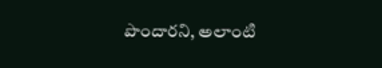పొందారని, అలాంటి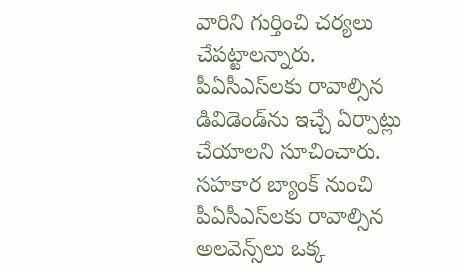వారిని గుర్తించి చర్యలు చేపట్టాలన్నారు. పీఏసీఎస్‌లకు రావాల్సిన డివిడెండ్‌ను ఇచ్చే ఏర్పాట్లు చేయాలని సూచించారు. సహకార బ్యాంక్‌ నుంచి పీఏసీఎస్‌లకు రావాల్సిన అలవెన్స్‌లు ఒక్క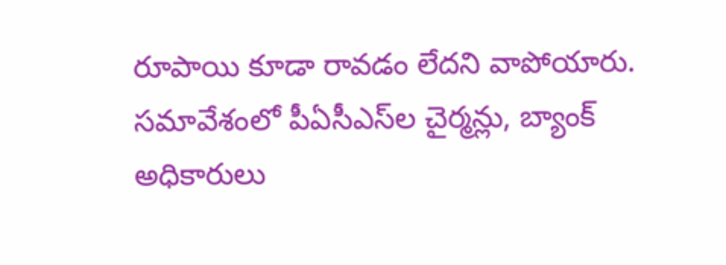రూపాయి కూడా రావడం లేదని వాపోయారు. సమావేశంలో పీఏసీఎస్‌ల చైర్మన్లు, బ్యాంక్‌ అధికారులు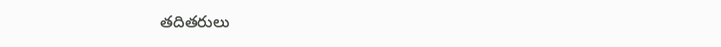తదితరులు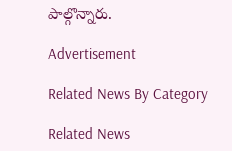పాల్గొన్నారు.

Advertisement

Related News By Category

Related News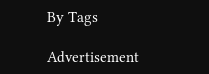By Tags

Advertisement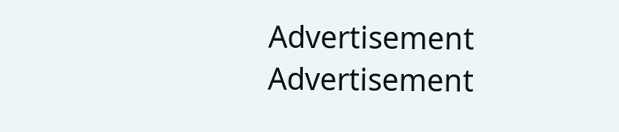Advertisement
Advertisement